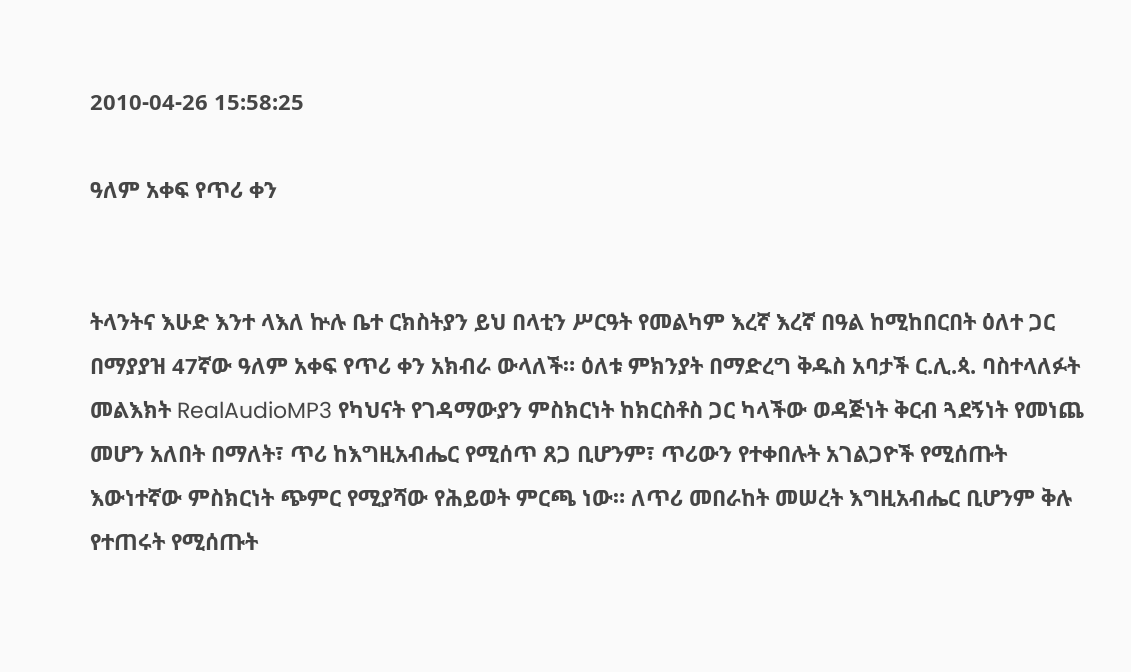2010-04-26 15:58:25

ዓለም አቀፍ የጥሪ ቀን


ትላንትና እሁድ እንተ ላእለ ኵሉ ቤተ ርክስትያን ይህ በላቲን ሥርዓት የመልካም እረኛ እረኛ በዓል ከሚከበርበት ዕለተ ጋር በማያያዝ 47ኛው ዓለም አቀፍ የጥሪ ቀን አክብራ ውላለች። ዕለቱ ምክንያት በማድረግ ቅዱስ አባታች ር.ሊ.ጳ. ባስተላለፉት መልእክት RealAudioMP3 የካህናት የገዳማውያን ምስክርነት ከክርስቶስ ጋር ካላችው ወዳጅነት ቅርብ ጓደኝነት የመነጨ መሆን አለበት በማለት፣ ጥሪ ከእግዚአብሔር የሚሰጥ ጸጋ ቢሆንም፣ ጥሪውን የተቀበሉት አገልጋዮች የሚሰጡት እውነተኛው ምስክርነት ጭምር የሚያሻው የሕይወት ምርጫ ነው። ለጥሪ መበራከት መሠረት እግዚአብሔር ቢሆንም ቅሉ የተጠሩት የሚሰጡት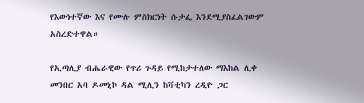የእውነተኛው እና የሙሉ ምስክርነት ሱታፌ እንደሚያስፈልገውም አስረድተዋል።

የኢጣሊያ ብሔራዊው የጥሪ ጉዳይ የሚከታተለው ማእከል ሊቀ መንበር አባ ዶመኒኮ ዳል ሚሊን ከቫቲካን ረዲዮ ጋር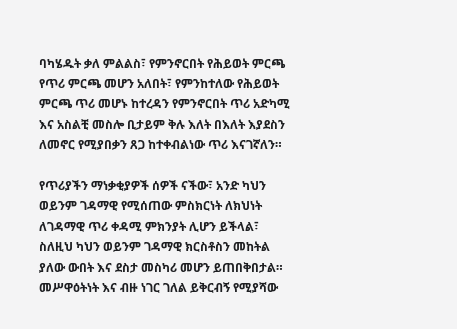ባካሄዱት ቃለ ምልልስ፣ የምንኖርበት የሕይወት ምርጫ የጥሪ ምርጫ መሆን አለበት፣ የምንከተለው የሕይወት ምርጫ ጥሪ መሆኑ ከተረዳን የምንኖርበት ጥሪ አድካሚ እና አስልቺ መስሎ ቢታይም ቅሉ እለት በእለት እያደስን ለመኖር የሚያበቃን ጸጋ ከተቀብልነው ጥሪ እናገኛለን።

የጥሪያችን ማነቃቂያዎች ሰዎች ናችው፣ አንድ ካህን ወይንም ገዳማዊ የሚሰጠው ምስክርነት ለክህነት ለገዳማዊ ጥሪ ቀዳሚ ምክንያት ሊሆን ይችላል፣ ስለዚህ ካህን ወይንም ገዳማዊ ክርስቶስን መከትል ያለው ውበት እና ደስታ መስካሪ መሆን ይጠበቅበታል። መሥዋዕትነት እና ብዙ ነገር ገለል ይቅርብኝ የሚያሻው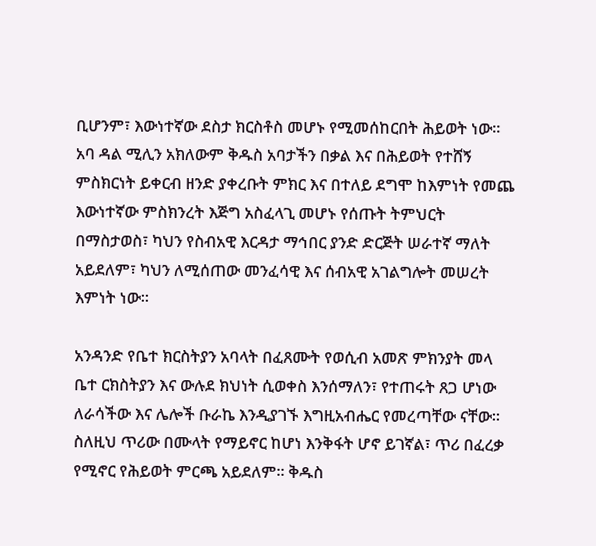ቢሆንም፣ እውነተኛው ደስታ ክርስቶስ መሆኑ የሚመሰከርበት ሕይወት ነው። አባ ዳል ሚሊን አክለውም ቅዱስ አባታችን በቃል እና በሕይወት የተሸኝ ምስክርነት ይቀርብ ዘንድ ያቀረቡት ምክር እና በተለይ ደግሞ ከእምነት የመጨ እውነተኛው ምስክንረት እጅግ አስፈላጊ መሆኑ የሰጡት ትምህርት በማስታወስ፣ ካህን የስብአዊ እርዳታ ማኅበር ያንድ ድርጅት ሠራተኛ ማለት አይደለም፣ ካህን ለሚሰጠው መንፈሳዊ እና ሰብአዊ አገልግሎት መሠረት እምነት ነው።

አንዳንድ የቤተ ክርስትያን አባላት በፈጸሙት የወሲብ አመጽ ምክንያት መላ ቤተ ርክስትያን እና ውሉደ ክህነት ሲወቀስ እንሰማለን፣ የተጠሩት ጸጋ ሆነው ለራሳችው እና ሌሎች ቡራኬ እንዲያገኙ እግዚአብሔር የመረጣቸው ናቸው። ስለዚህ ጥሪው በሙላት የማይኖር ከሆነ እንቅፋት ሆኖ ይገኛል፣ ጥሪ በፈረቃ የሚኖር የሕይወት ምርጫ አይደለም። ቅዱስ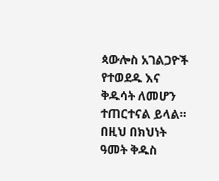ጳውሎስ አገልጋዮች የተወደዱ እና ቅዱሳት ለመሆን ተጠርተናል ይላል። በዚህ በክህነት ዓመት ቅዱስ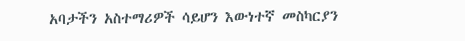አባታችን አስተማሪዎች ሳይሆን እውነተኛ መስካርያን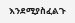እንደሚያስፈልጉ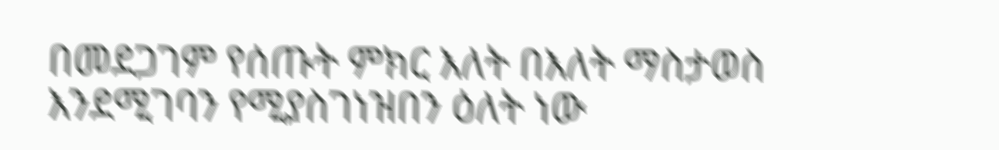በመደጋገም የሰጡት ምክር እለት በእለት ማስታወስ እንደሚገባን የሚያስገነዝበን ዕለት ነው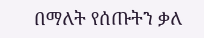በማለት የሰጡትን ቃለ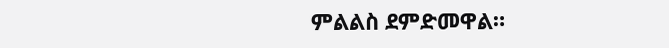ምልልስ ደምድመዋል።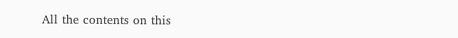All the contents on this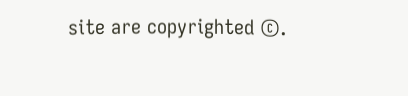site are copyrighted ©.